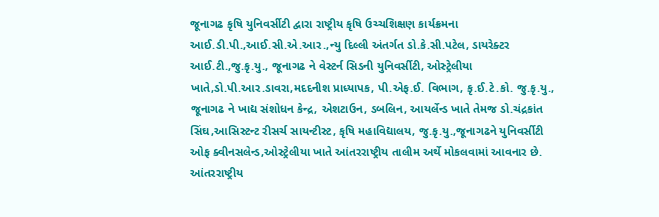જૂનાગઢ કૃષિ યુનિવર્સીટી દ્વારા રાષ્ટ્રીય કૃષિ ઉચ્ચશિક્ષણ કાર્યક્રમના આઈ.ડી.પી.,આઈ.સી.એ.આર.,ન્યુ દિલ્લી અંતર્ગત ડો.કે.સી.પટેલ, ડાયરેક્ટર આઈ.ટી.,જુ.કૃ.યુ., જૂનાગઢ ને વેસ્ટર્ન સિડની યુનિવર્સીટી, ઓસ્ટ્રેલીયા ખાતે,ડો.પી.આર.ડાવરા,મદદનીશ પ્રાધ્યાપક, પી.એફ.ઈ. વિભાગ, કૃ.ઈ.ટે.કો. જુ.કૃ.યુ., જૂનાગઢ ને ખાદ્ય સંશોધન કેન્દ્ર, એશટાઉન, ડબલિન, આયર્લેન્ડ ખાતે તેમજ ડો.ચંદ્રકાંત સિંઘ,આસિસ્ટન્ટ રીસર્ચ સાયન્ટીસ્ટ, કૃષિ મહાવિદ્યાલય, જુ.કૃ.યુ.,જૂનાગઢને યુનિવર્સીટી ઓફ ક્વીનસલેન્ડ,ઓસ્ટ્રેલીયા ખાતે આંતરરાષ્ટ્રીય તાલીમ અર્થે મોકલવામાં આવનાર છે. આંતરરાષ્ટ્રીય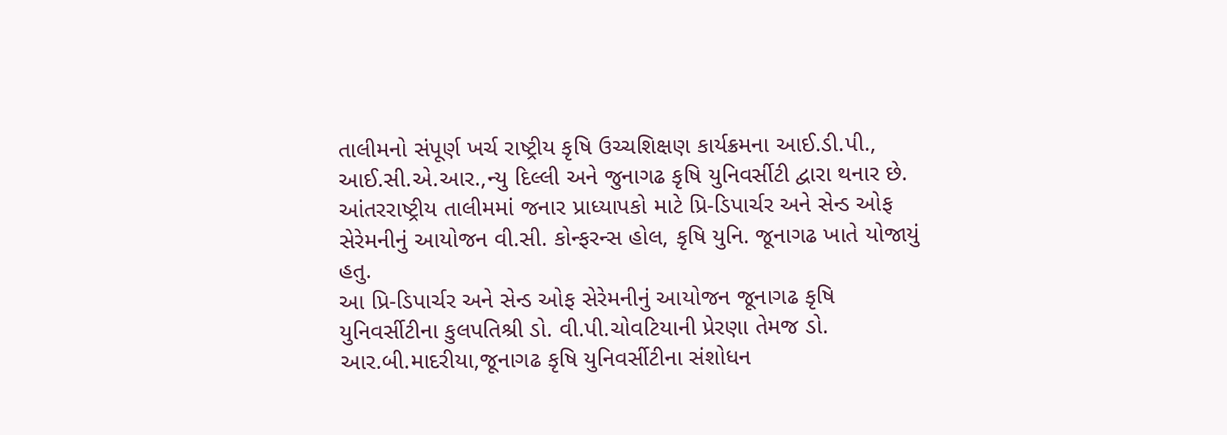તાલીમનો સંપૂર્ણ ખર્ચ રાષ્ટ્રીય કૃષિ ઉચ્ચશિક્ષણ કાર્યક્રમના આઈ.ડી.પી., આઈ.સી.એ.આર.,ન્યુ દિલ્લી અને જુનાગઢ કૃષિ યુનિવર્સીટી દ્વારા થનાર છે. આંતરરાષ્ટ્રીય તાલીમમાં જનાર પ્રાધ્યાપકો માટે પ્રિ-ડિપાર્ચર અને સેન્ડ ઓફ સેરેમનીનું આયોજન વી.સી. કોન્ફરન્સ હોલ, કૃષિ યુનિ. જૂનાગઢ ખાતે યોજાયું હતુ.
આ પ્રિ-ડિપાર્ચર અને સેન્ડ ઓફ સેરેમનીનું આયોજન જૂનાગઢ કૃષિ યુનિવર્સીટીના કુલપતિશ્રી ડો. વી.પી.ચોવટિયાની પ્રેરણા તેમજ ડો. આર.બી.માદરીયા,જૂનાગઢ કૃષિ યુનિવર્સીટીના સંશોધન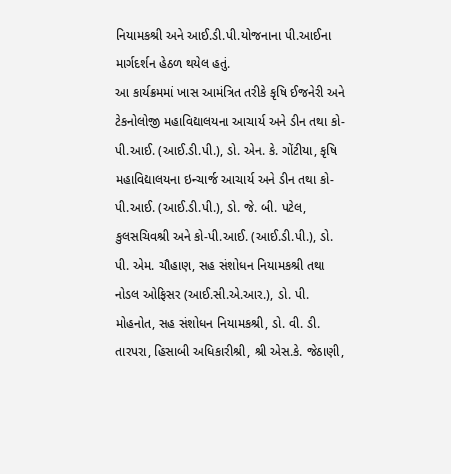નિયામકશ્રી અને આઈ.ડી.પી.યોજનાના પી.આઈના માર્ગદર્શન હેઠળ થયેલ હતું.
આ કાર્યક્રમમાં ખાસ આમંત્રિત તરીકે કૃષિ ઈજનેરી અને ટેકનોલોજી મહાવિદ્યાલયના આચાર્ય અને ડીન તથા કો-પી.આઈ. (આઈ.ડી.પી.), ડો. એન. કે. ગોંટીયા, કૃષિ મહાવિદ્યાલયના ઇન્ચાર્જ આચાર્ય અને ડીન તથા કો-પી.આઈ. (આઈ.ડી.પી.), ડો. જે. બી. પટેલ, કુલસચિવશ્રી અને કો-પી.આઈ. (આઈ.ડી.પી.), ડો. પી. એમ. ચૌહાણ, સહ સંશોધન નિયામકશ્રી તથા નોડલ ઓફિસર (આઈ.સી.એ.આર.), ડો. પી. મોહનોત, સહ સંશોધન નિયામકશ્રી, ડો. વી. ડી. તારપરા, હિસાબી અધિકારીશ્રી, શ્રી એસ.કે. જેઠાણી,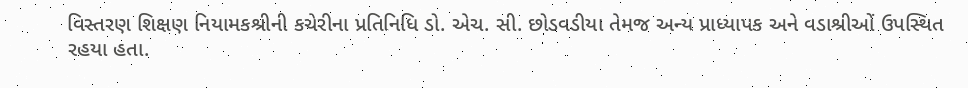વિસ્તરણ શિક્ષણ નિયામકશ્રીની કચેરીના પ્રતિનિધિ ડો. એચ. સી. છોડવડીયા તેમજ અન્ય પ્રાધ્યાપક અને વડાશ્રીઓં ઉપસ્થિત રહયા હતા.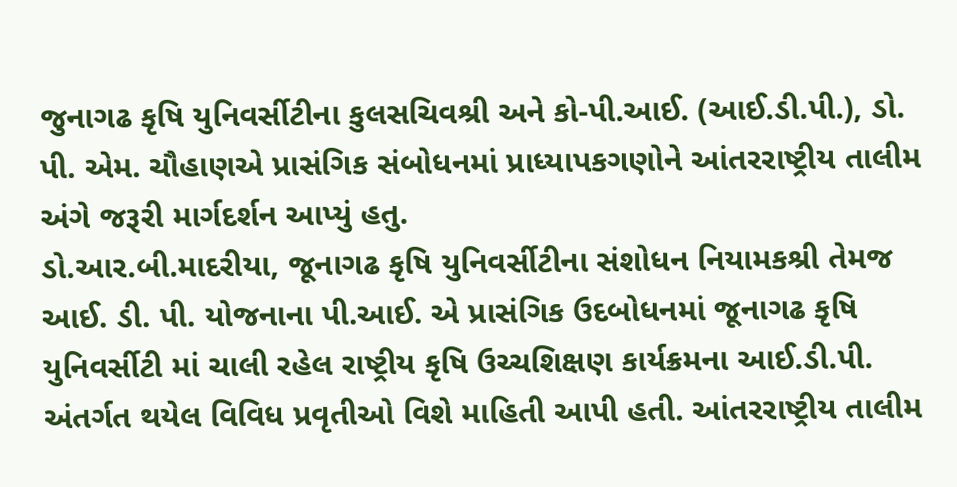જુનાગઢ કૃષિ યુનિવર્સીટીના કુલસચિવશ્રી અને કો-પી.આઈ. (આઈ.ડી.પી.), ડો. પી. એમ. ચૌહાણએ પ્રાસંગિક સંબોધનમાં પ્રાધ્યાપકગણોને આંતરરાષ્ટ્રીય તાલીમ અંગે જરૂરી માર્ગદર્શન આપ્યું હતુ.
ડો.આર.બી.માદરીયા, જૂનાગઢ કૃષિ યુનિવર્સીટીના સંશોધન નિયામકશ્રી તેમજ આઈ. ડી. પી. યોજનાના પી.આઈ. એ પ્રાસંગિક ઉદબોધનમાં જૂનાગઢ કૃષિ યુનિવર્સીટી માં ચાલી રહેલ રાષ્ટ્રીય કૃષિ ઉચ્ચશિક્ષણ કાર્યક્રમના આઈ.ડી.પી. અંતર્ગત થયેલ વિવિધ પ્રવૃતીઓ વિશે માહિતી આપી હતી. આંતરરાષ્ટ્રીય તાલીમ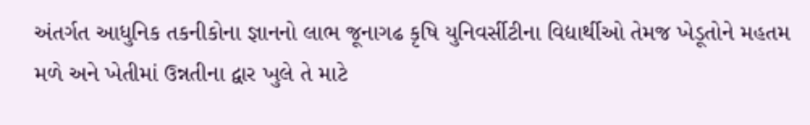અંતર્ગત આધુનિક તકનીકોના જ્ઞાનનો લાભ જૂનાગઢ કૃષિ યુનિવર્સીટીના વિદ્યાર્થીઓ તેમજ ખેડૂતોને મહતમ મળે અને ખેતીમાં ઉન્નતીના દ્વાર ખુલે તે માટે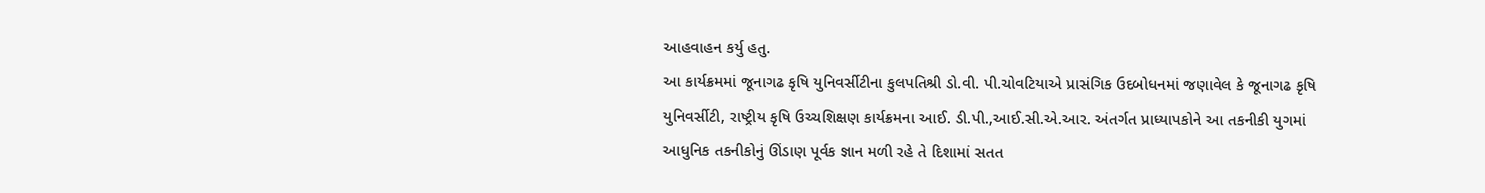આહવાહન કર્યુ હતુ.
આ કાર્યક્રમમાં જૂનાગઢ કૃષિ યુનિવર્સીટીના કુલપતિશ્રી ડો.વી. પી.ચોવટિયાએ પ્રાસંગિક ઉદબોધનમાં જણાવેલ કે જૂનાગઢ કૃષિ યુનિવર્સીટી, રાષ્ટ્રીય કૃષિ ઉચ્ચશિક્ષણ કાર્યક્રમના આઈ. ડી.પી.,આઈ.સી.એ.આર. અંતર્ગત પ્રાધ્યાપકોને આ તકનીકી યુગમાં આધુનિક તકનીકોનું ઊંડાણ પૂર્વક જ્ઞાન મળી રહે તે દિશામાં સતત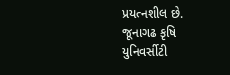પ્રયત્નશીલ છે. જૂનાગઢ કૃષિ યુનિવર્સીટી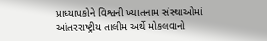પ્રાધ્યાપકોને વિશ્વની ખ્યાતનામ સંસ્થાઓમાં આંતરરાષ્ટ્રીય તાલીમ અર્થે મોકલવાનો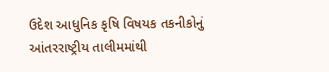ઉદેશ આધુનિક કૃષિ વિષયક તકનીકોનું આંતરરાષ્ટ્રીય તાલીમમાંથી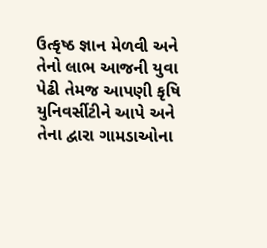ઉત્કૃષ્ઠ જ્ઞાન મેળવી અને તેનો લાભ આજની યુવા પેઢી તેમજ આપણી કૃષિ યુનિવર્સીટીને આપે અને તેના દ્વારા ગામડાઓના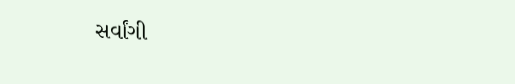સર્વાંગી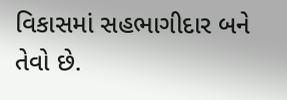વિકાસમાં સહભાગીદાર બને તેવો છે.